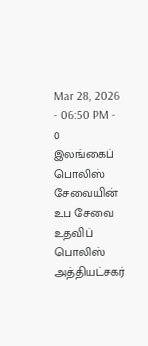Mar 28, 2026 - 06:50 PM -
0
இலங்கைப் பொலிஸ் சேவையின் உப சேவை உதவிப் பொலிஸ் அத்தியட்சகர்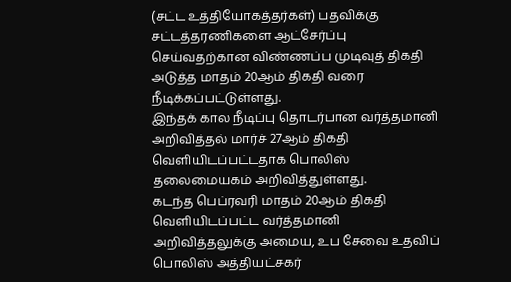(சட்ட உத்தியோகத்தர்கள்) பதவிக்கு சட்டத்தரணிகளை ஆட்சேர்ப்பு செய்வதற்கான விண்ணப்ப முடிவுத் திகதி அடுத்த மாதம் 20ஆம் திகதி வரை நீடிக்கப்பட்டுள்ளது.
இந்தக் கால நீடிப்பு தொடர்பான வர்த்தமானி அறிவித்தல் மார்ச் 27ஆம் திகதி வெளியிடப்பட்டதாக பொலிஸ் தலைமையகம் அறிவித்துள்ளது.
கடந்த பெப்ரவரி மாதம் 20ஆம் திகதி வெளியிடப்பட்ட வர்த்தமானி அறிவித்தலுக்கு அமைய, உப சேவை உதவிப் பொலிஸ் அத்தியட்சகர்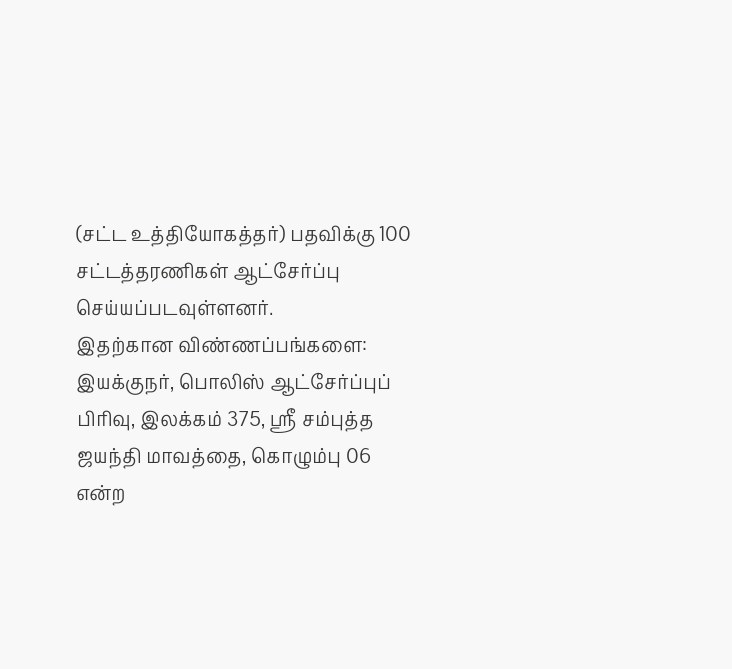(சட்ட உத்தியோகத்தர்) பதவிக்கு 100 சட்டத்தரணிகள் ஆட்சேர்ப்பு செய்யப்படவுள்ளனர்.
இதற்கான விண்ணப்பங்களை: இயக்குநர், பொலிஸ் ஆட்சேர்ப்புப் பிரிவு, இலக்கம் 375, ஸ்ரீ சம்புத்த ஜயந்தி மாவத்தை, கொழும்பு 06 என்ற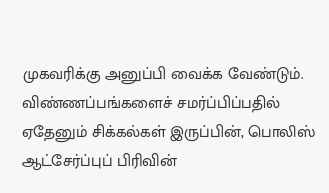முகவரிக்கு அனுப்பி வைக்க வேண்டும்.
விண்ணப்பங்களைச் சமர்ப்பிப்பதில் ஏதேனும் சிக்கல்கள் இருப்பின், பொலிஸ் ஆட்சேர்ப்புப் பிரிவின்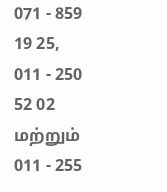071 - 859 19 25, 011 - 250 52 02 மற்றும் 011 - 255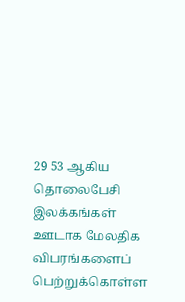29 53 ஆகிய தொலைபேசி இலக்கங்கள் ஊடாக மேலதிக விபரங்களைப் பெற்றுக்கொள்ள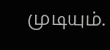முடியும்.